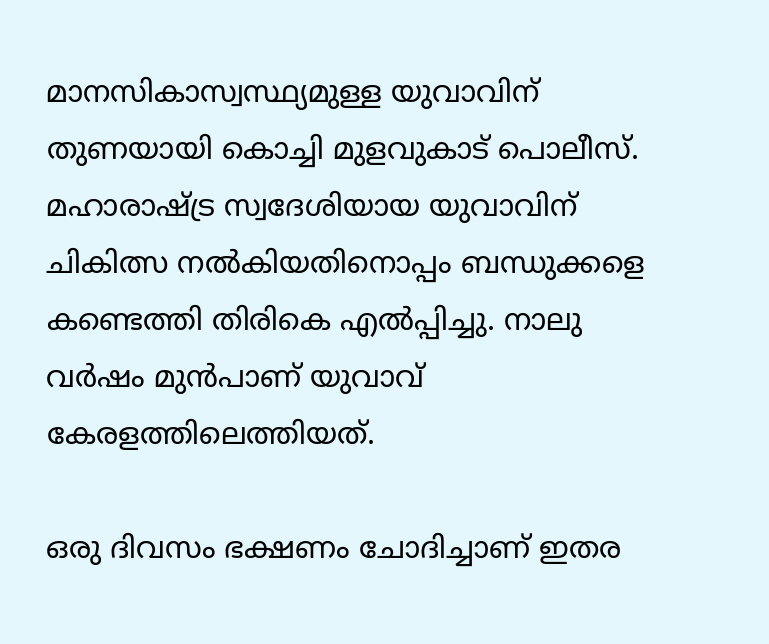മാനസികാസ്വസ്ഥ്യമുള്ള യുവാവിന് തുണയായി കൊച്ചി മുളവുകാട് പൊലീസ്.  മഹാരാഷ്ട്ര സ്വദേശിയായ യുവാവിന് ചികിത്സ നല്‍കിയതിനൊപ്പം ബന്ധുക്കളെ  കണ്ടെത്തി തിരികെ എല്‍പ്പിച്ചു. നാലു വര്‍ഷം മുന്‍പാണ് യുവാവ് കേരളത്തിലെത്തിയത്.

ഒരു ദിവസം ഭക്ഷണം ചോദിച്ചാണ് ഇതര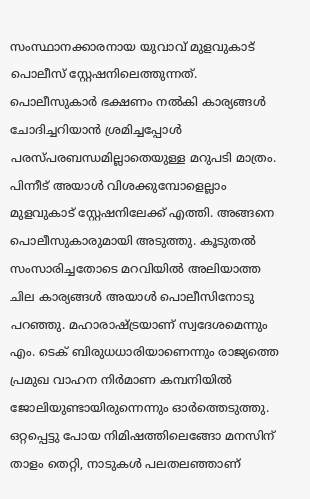സംസ്ഥാനക്കാരനായ യുവാവ് മുളവുകാട് പൊലീസ് സ്റ്റേഷനിലെത്തുന്നത്.  പൊലീസുകാര്‍ ഭക്ഷണം നല്‍കി കാര്യങ്ങള്‍ ചോദിച്ചറിയാന്‍ ശ്രമിച്ചപ്പോള്‍ പരസ്പരബന്ധമില്ലാതെയുള്ള മറുപടി മാത്രം. പിന്നീട് അയാള്‍ വിശക്കുമ്പോളെല്ലാം മുളവുകാട് സ്റ്റേഷനിലേക്ക് എത്തി. അങ്ങനെ പൊലീസുകാരുമായി അടുത്തു. കൂടുതല്‍ സംസാരിച്ചതോടെ മറവിയില്‍ അലിയാത്ത ചില കാര്യങ്ങള്‍ അയാള്‍ പൊലീസിനോടു പറഞ്ഞു. മഹാരാഷ്ട്രയാണ് സ്വദേശമെന്നും എം. ടെക് ബിരുധധാരിയാണെന്നും രാജ്യത്തെ പ്രമുഖ വാഹന നിര്‍മാണ കമ്പനിയില്‍ ജോലിയുണ്ടായിരുന്നെന്നും ഓര്‍ത്തെടുത്തു. ഒറ്റപ്പെട്ടു പോയ നിമിഷത്തിലെങ്ങോ മനസിന് താളം തെറ്റി, നാടുകള്‍ പലതലഞ്ഞാണ്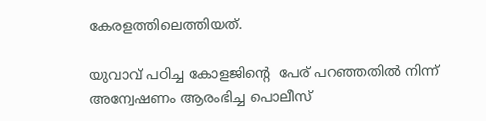കേരളത്തിലെത്തിയത്.

യുവാവ് പഠിച്ച കോളജിന്‍റെ  പേര് പറഞ്ഞതില്‍ നിന്ന് അന്വേഷണം ആരംഭിച്ച പൊലീസ്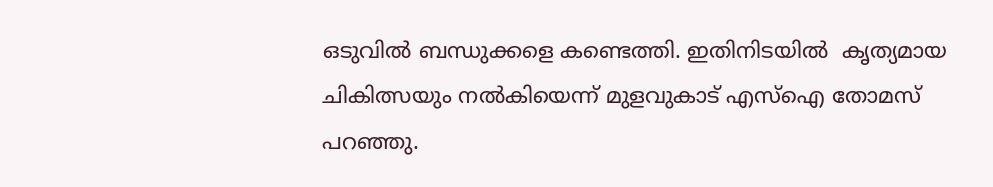ഒടുവില്‍ ബന്ധുക്കളെ കണ്ടെത്തി. ഇതിനിടയില്‍  കൃത്യമായ ചികിത്സയും നല്‍കിയെന്ന് മുളവുകാട് എസ്ഐ തോമസ് പറഞ്ഞു.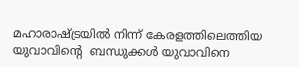മഹാരാഷ്ട്രയില്‍ നിന്ന് കേരളത്തിലെത്തിയ യുവാവിന്‍റെ  ബന്ധുക്കള്‍ യുവാവിനെ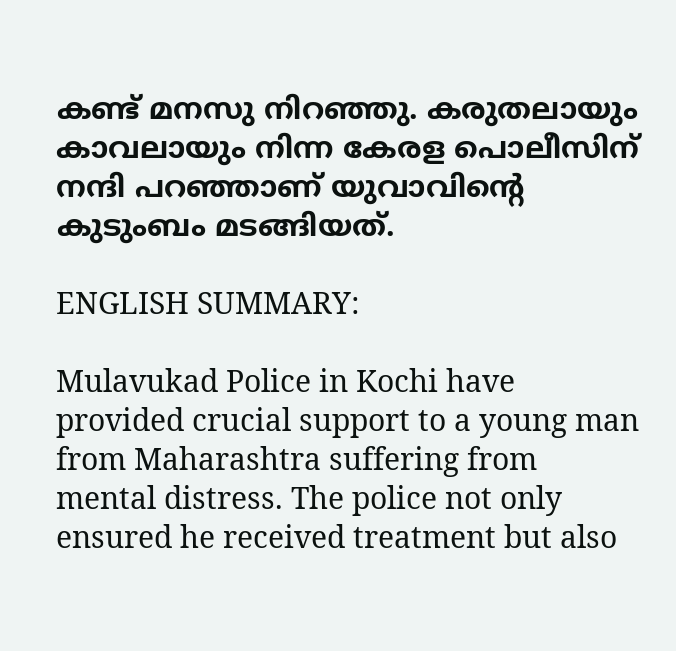കണ്ട് മനസു നിറഞ്ഞു. കരുതലായും കാവലായും നിന്ന കേരള പൊലീസിന് നന്ദി പറഞ്ഞാണ് യുവാവിന്‍റെ കുടുംബം മടങ്ങിയത്.

ENGLISH SUMMARY:

Mulavukad Police in Kochi have provided crucial support to a young man from Maharashtra suffering from mental distress. The police not only ensured he received treatment but also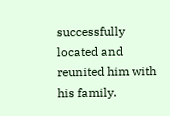successfully located and reunited him with his family.